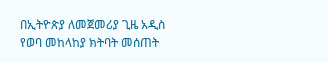በኢትዮጵያ ለመጀመሪያ ጊዜ አዲስ የወባ መከላከያ ክትባት መሰጠት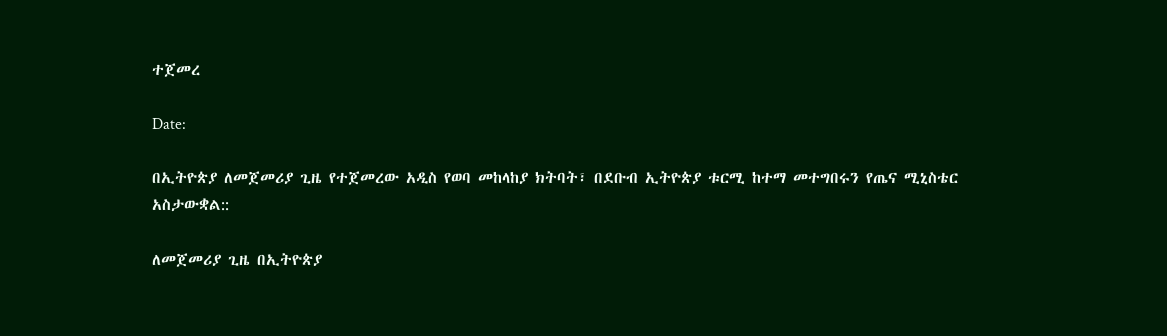ተጀመረ

Date:

በኢትዮጵያ ለመጀመሪያ ጊዜ የተጀመረው አዲስ የወባ መከላከያ ክትባት፣ በደቡብ ኢትዮጵያ ቱርሚ ከተማ መተግበሩን የጤና ሚኒስቴር አስታውቋል::

ለመጀመሪያ ጊዜ በኢትዮጵያ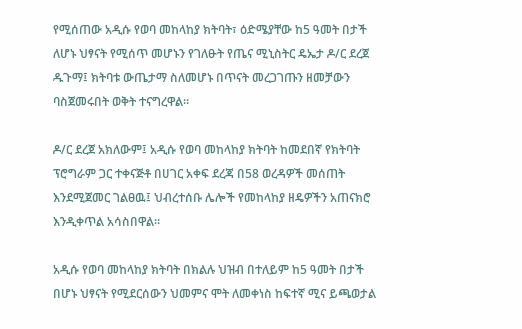የሚሰጠው አዲሱ የወባ መከላከያ ክትባት፣ ዕድሜያቸው ከ5 ዓመት በታች ለሆኑ ህፃናት የሚሰጥ መሆኑን የገለፁት የጤና ሚኒስትር ዴኤታ ዶ/ር ደረጀ ዱጉማ፤ ክትባቱ ውጤታማ ስለመሆኑ በጥናት መረጋገጡን ዘመቻውን ባስጀመሩበት ወቅት ተናግረዋል።

ዶ/ር ደረጀ አክለውም፤ አዲሱ የወባ መከላከያ ክትባት ከመደበኛ የክትባት ፕሮግራም ጋር ተቀናጅቶ በሀገር አቀፍ ደረጃ በ58 ወረዳዎች መሰጠት እንደሚጀመር ገልፀዉ፤ ህብረተሰቡ ሌሎች የመከላከያ ዘዴዎችን አጠናክሮ እንዲቀጥል አሳስበዋል።

አዲሱ የወባ መከላከያ ክትባት በክልሉ ህዝብ በተለይም ከ5 ዓመት በታች በሆኑ ህፃናት የሚደርሰውን ህመምና ሞት ለመቀነስ ከፍተኛ ሚና ይጫወታል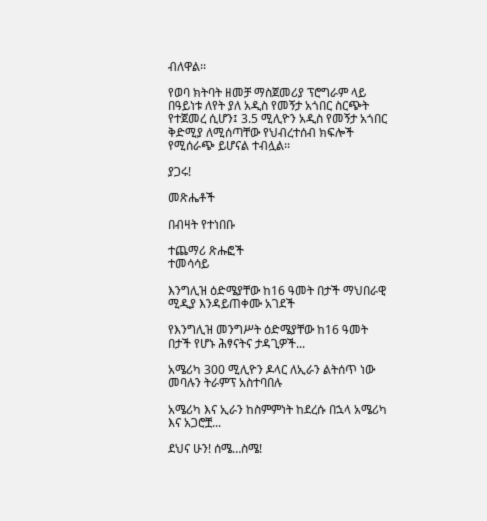ብለዋል፡፡

የወባ ክትባት ዘመቻ ማስጀመሪያ ፕሮግራም ላይ በዓይነቱ ለየት ያለ አዲስ የመኝታ አጎበር ስርጭት የተጀመረ ሲሆን፤ 3.5 ሚሊዮን አዲስ የመኝታ አጎበር ቅድሚያ ለሚሰጣቸው የህብረተሰብ ክፍሎች የሚሰራጭ ይሆናል ተብሏል፡፡

ያጋሩ!

መጽሔቶች

በብዛት የተነበቡ

ተጨማሪ ጽሑፎች
ተመሳሳይ

እንግሊዝ ዕድሜያቸው ከ16 ዓመት በታች ማህበራዊ ሚዲያ እንዳይጠቀሙ አገደች

የእንግሊዝ መንግሥት ዕድሜያቸው ከ16 ዓመት በታች የሆኑ ሕፃናትና ታዳጊዎች...

አሜሪካ 300 ሚሊዮን ዶላር ለኢራን ልትሰጥ ነው መባሉን ትራምፕ አስተባበሉ

አሜሪካ እና ኢራን ከስምምነት ከደረሱ በኋላ አሜሪካ እና አጋሮቿ...

ደህና ሁን! ሰሜ…ስሜ!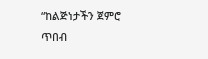“ከልጅነታችን ጀምሮ ጥበብ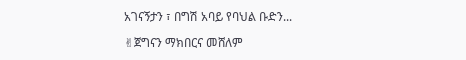አገናኝታን ፣ በግሽ አባይ የባህል ቡድን...

✌ጀግናን ማክበርና መሸለም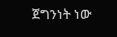ጀግንነት ነው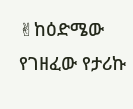✌ከዕድሜው የገዘፈው የታሪኩ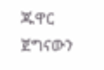ጁዋር ጀግናውን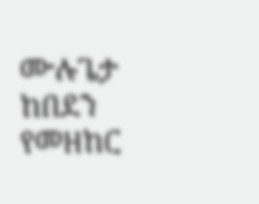ሙሉጌታ ከበደን የመዘከር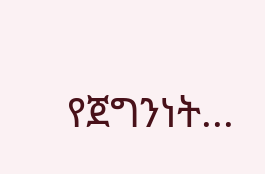የጀግንነት...